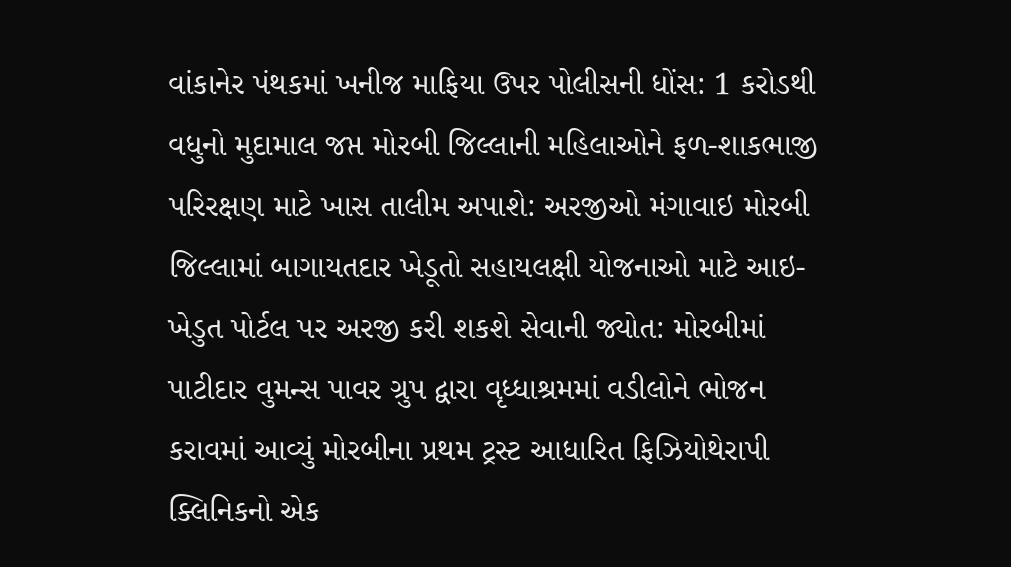વાંકાનેર પંથકમાં ખનીજ માફિયા ઉપર પોલીસની ધોંસ: 1 કરોડથી વધુનો મુદામાલ જપ્ત મોરબી જિલ્લાની મહિલાઓને ફળ-શાકભાજી પરિરક્ષણ માટે ખાસ તાલીમ અપાશે: અરજીઓ મંગાવાઇ મોરબી જિલ્લામાં બાગાયતદાર ખેડૂતો સહાયલક્ષી યોજનાઓ માટે આઇ-ખેડુત પોર્ટલ પર અરજી કરી શકશે સેવાની જ્યોત: મોરબીમાં પાટીદાર વુમન્સ પાવર ગ્રુપ દ્વારા વૃધ્ધાશ્રમમાં વડીલોને ભોજન કરાવમાં આવ્યું મોરબીના પ્રથમ ટ્રસ્ટ આધારિત ફિઝિયોથેરાપી ક્લિનિકનો એક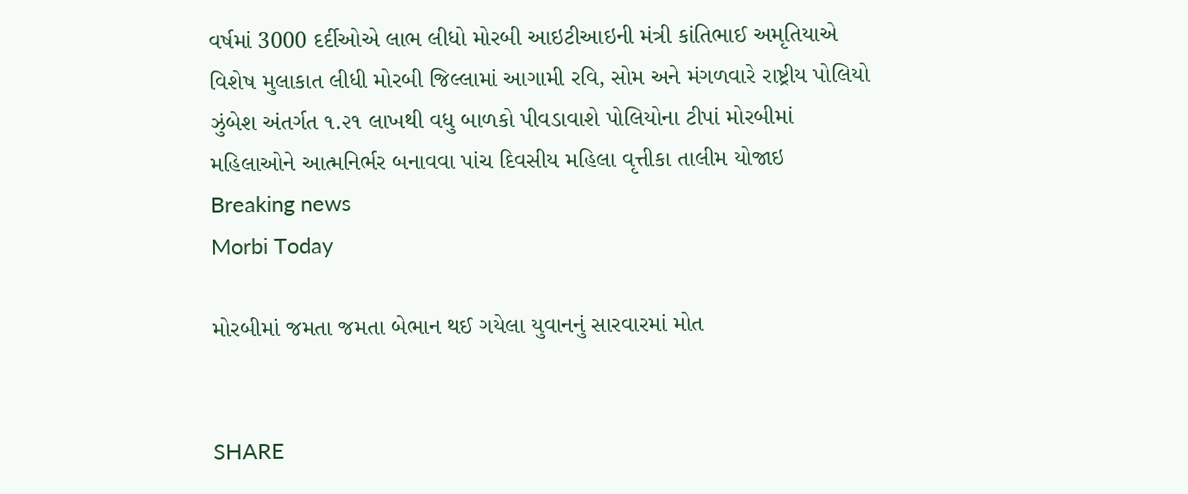વર્ષમાં 3000 દર્દીઓએ લાભ લીધો મોરબી આઇટીઆઇની મંત્રી કાંતિભાઈ અમૃતિયાએ વિશેષ મુલાકાત લીધી મોરબી જિલ્લામાં આગામી રવિ, સોમ અને મંગળવારે રાષ્ટ્રીય પોલિયો ઝુંબેશ અંતર્ગત ૧.૨૧ લાખથી વધુ બાળકો પીવડાવાશે પોલિયોના ટીપાં મોરબીમાં મહિલાઓને આત્મનિર્ભર બનાવવા પાંચ દિવસીય મહિલા વૃત્તીકા તાલીમ યોજાઇ
Breaking news
Morbi Today

મોરબીમાં જમતા જમતા બેભાન થઈ ગયેલા યુવાનનું સારવારમાં મોત


SHARE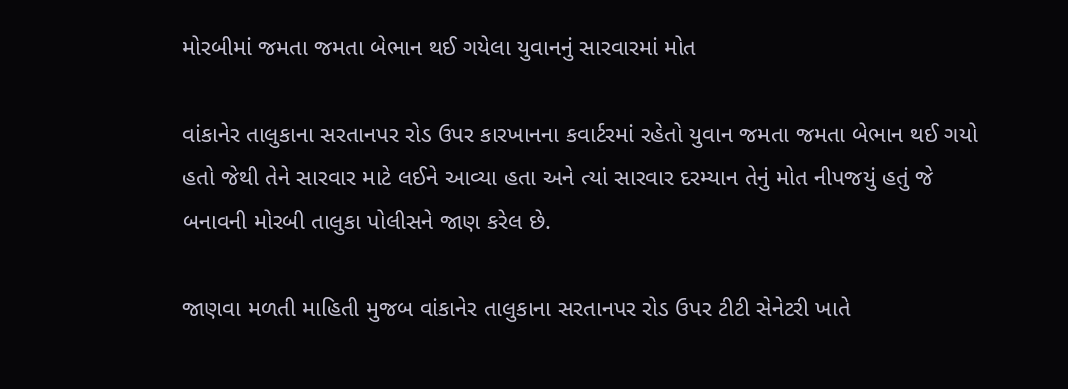મોરબીમાં જમતા જમતા બેભાન થઈ ગયેલા યુવાનનું સારવારમાં મોત

વાંકાનેર તાલુકાના સરતાનપર રોડ ઉપર કારખાનના કવાર્ટરમાં રહેતો યુવાન જમતા જમતા બેભાન થઈ ગયો હતો જેથી તેને સારવાર માટે લઈને આવ્યા હતા અને ત્યાં સારવાર દરમ્યાન તેનું મોત નીપજયું હતું જે બનાવની મોરબી તાલુકા પોલીસને જાણ કરેલ છે.

જાણવા મળતી માહિતી મુજબ વાંકાનેર તાલુકાના સરતાનપર રોડ ઉપર ટીટી સેનેટરી ખાતે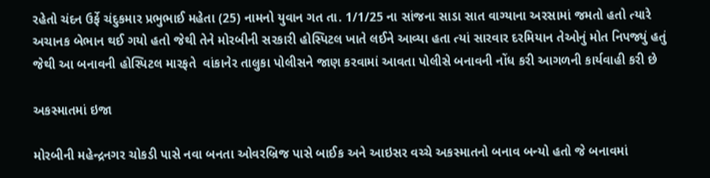રહેતો ચંદન ઉર્ફે ચંદુકમાર પ્રભુભાઈ મહેતા (25) નામનો યુવાન ગત તા. 1/1/25 ના સાંજના સાડા સાત વાગ્યાના અરસામાં જમતો હતો ત્યારે અચાનક બેભાન થઈ ગયો હતો જેથી તેને મોરબીની સરકારી હોસ્પિટલ ખાતે લઈને આવ્યા હતા ત્યાં સારવાર દરમિયાન તેઓનું મોત નિપજ્યું હતું જેથી આ બનાવની હોસ્પિટલ મારફતે  વાંકાનેર તાલુકા પોલીસને જાણ કરવામાં આવતા પોલીસે બનાવની નોંધ કરી આગળની કાર્યવાહી કરી છે

અકસ્માતમાં ઇજા

મોરબીની મહેન્દ્રનગર ચોકડી પાસે નવા બનતા ઓવરબ્રિજ પાસે બાઈક અને આઇસર વચ્ચે અકસ્માતનો બનાવ બન્યો હતો જે બનાવમાં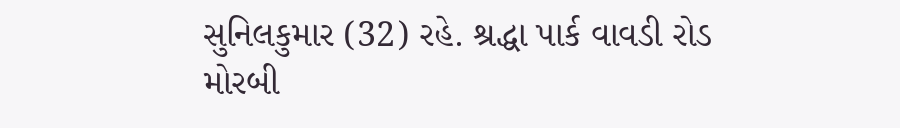સુનિલકુમાર (32) રહે. શ્રદ્ધા પાર્ક વાવડી રોડ મોરબી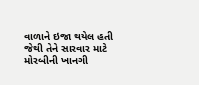વાળાને ઇજા થયેલ હતી જેથી તેને સારવાર માટે મોરબીની ખાનગી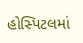હોસ્પિટલમાં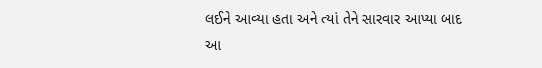લઈને આવ્યા હતા અને ત્યાં તેને સારવાર આપ્યા બાદ આ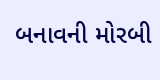બનાવની મોરબી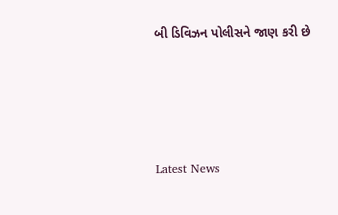બી ડિવિઝન પોલીસને જાણ કરી છે






Latest News